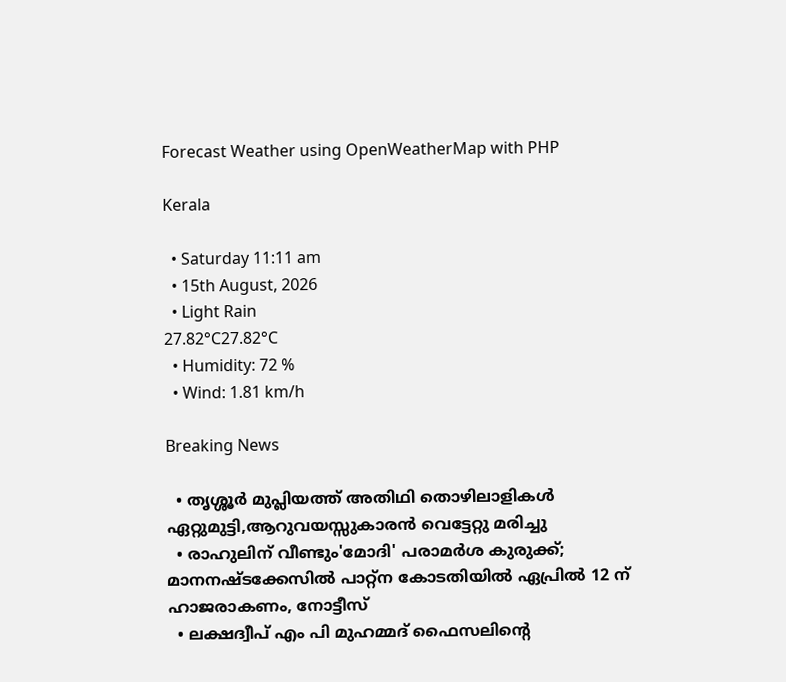Forecast Weather using OpenWeatherMap with PHP

Kerala

  • Saturday 11:11 am
  • 15th August, 2026
  • Light Rain
27.82°C27.82°C
  • Humidity: 72 %
  • Wind: 1.81 km/h

Breaking News

  • തൃശ്ശൂർ മുപ്ലിയത്ത് അതിഥി തൊഴിലാളികൾ ഏറ്റുമുട്ടി,ആറുവയസ്സുകാരൻ വെട്ടേറ്റു മരിച്ചു
  • രാഹുലിന് വീണ്ടും'മോദി' പരാമര്‍ശ കുരുക്ക്; മാനനഷ്ടക്കേസിൽ പാറ്റ്ന കോടതിയിൽ ഏപ്രിൽ 12 ന് ഹാജരാകണം, നോട്ടീസ്
  • ലക്ഷദ്വീപ് എം പി മുഹമ്മദ് ഫൈസലിൻ്റെ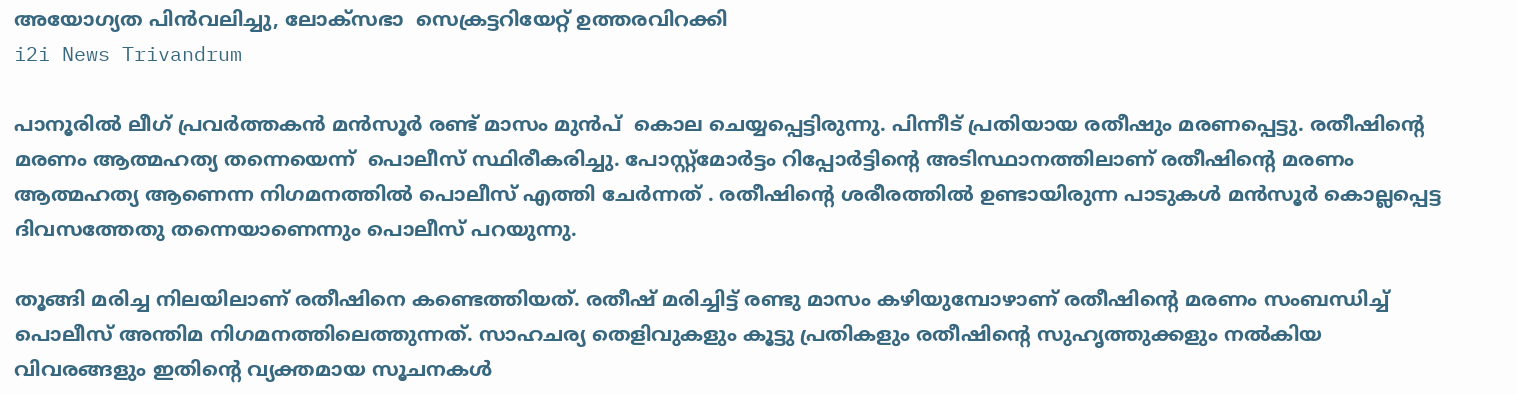അയോഗ്യത പിൻവലിച്ചു, ലോക്സഭാ  സെക്രട്ടറിയേറ്റ് ഉത്തരവിറക്കി
i2i News Trivandrum

പാനൂരിൽ ലീഗ് പ്രവർത്തകൻ മൻസൂർ രണ്ട് മാസം മുൻപ്  കൊല ചെയ്യപ്പെട്ടിരുന്നു. പിന്നീട് പ്രതിയായ രതീഷും മരണപ്പെട്ടു. രതീഷിന്റെ മരണം ആത്മഹത്യ തന്നെയെന്ന്  പൊലീസ് സ്ഥിരീകരിച്ചു. പോസ്റ്റ്മോർട്ടം റിപ്പോർട്ടിന്റെ അടിസ്ഥാനത്തിലാണ് രതീഷിന്റെ മരണം ആത്മഹത്യ ആണെന്ന നിഗമനത്തിൽ പൊലീസ് എത്തി ചേർന്നത് . രതീഷിന്റെ ശരീരത്തിൽ ഉണ്ടായിരുന്ന പാടുകൾ മൻസൂർ കൊല്ലപ്പെട്ട ദിവസത്തേതു തന്നെയാണെന്നും പൊലീസ് പറയുന്നു.

തൂങ്ങി മരിച്ച നിലയിലാണ് രതീഷിനെ കണ്ടെത്തിയത്. രതീഷ് മരിച്ചിട്ട് രണ്ടു മാസം കഴിയുമ്പോഴാണ് രതീഷിന്റെ മരണം സംബന്ധിച്ച് പൊലീസ് അന്തിമ നിഗമനത്തിലെത്തുന്നത്. സാഹചര്യ തെളിവുകളും കൂട്ടു പ്രതികളും രതീഷിന്റെ സുഹൃത്തുക്കളും നൽകിയ വിവരങ്ങളും ഇതിന്റെ വ്യക്തമായ സൂചനകൾ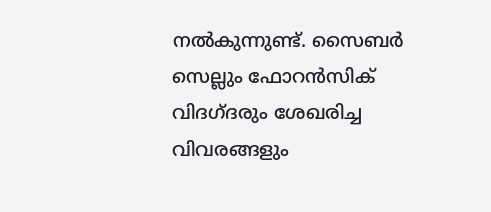നൽകുന്നുണ്ട്. സൈബർ സെല്ലും ഫോറൻസിക് വിദഗ്ദരും ശേഖരിച്ച വിവരങ്ങളും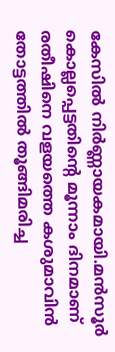കേസിൽ നിർണ്ണായകമായി.മൻസൂർ കൊല്ലപ്പെട്ടതിന്റെ മൂന്നാം ദിനമാണ് രതീഷിനെ വളയത്തെ കശുമാവിൻ തോട്ടത്തിൽ തൂങ്ങിമരിച്ച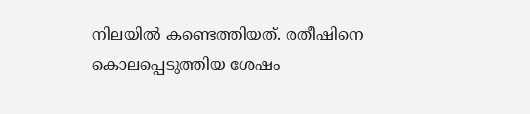നിലയിൽ കണ്ടെത്തിയത്. രതീഷിനെ കൊലപ്പെടുത്തിയ ശേഷം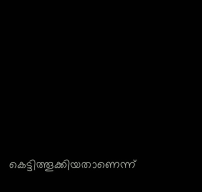കെട്ടിത്തൂക്കിയതാണെന്ന്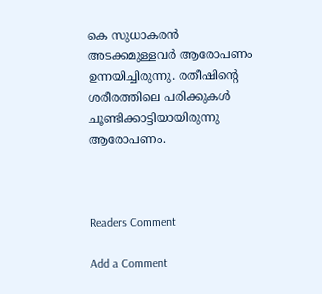കെ സുധാകരൻ അടക്കമുള്ളവർ ആരോപണം ഉന്നയിച്ചിരുന്നു. രതീഷിന്റെ ശരീരത്തിലെ പരിക്കുകൾ ചൂണ്ടിക്കാട്ടിയായിരുന്നു ആരോപണം.



Readers Comment

Add a Comment